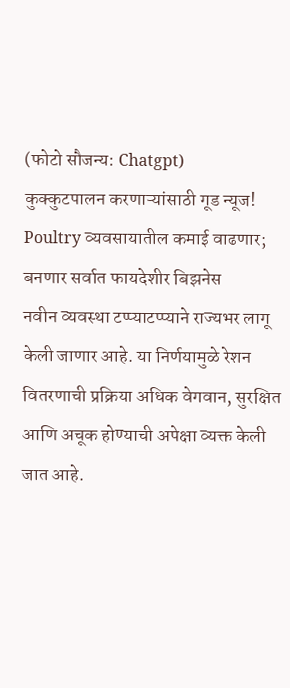(फोटो सौजन्य: Chatgpt)
कुक्कुटपालन करणाऱ्यांसाठी गूड न्यूज! Poultry व्यवसायातील कमाई वाढणार; बनणार सर्वात फायदेशीर बिझनेस
नवीन व्यवस्था टप्प्याटप्प्याने राज्यभर लागू केली जाणार आहे. या निर्णयामुळे रेशन वितरणाची प्रक्रिया अधिक वेगवान, सुरक्षित आणि अचूक होण्याची अपेक्षा व्यक्त केली जात आहे.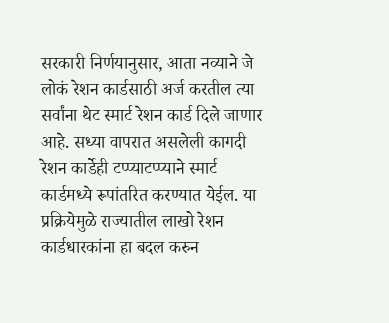सरकारी निर्णयानुसार, आता नव्याने जे लोकं रेशन कार्डसाठी अर्ज करतील त्या सर्वांना थेट स्मार्ट रेशन कार्ड दिले जाणार आहे. सध्या वापरात असलेली कागदी रेशन कार्डेही टप्प्याटप्प्याने स्मार्ट कार्डमध्ये रूपांतरित करण्यात येईल. या प्रक्रियेमुळे राज्यातील लाखो रेशन कार्डधारकांना हा बदल करुन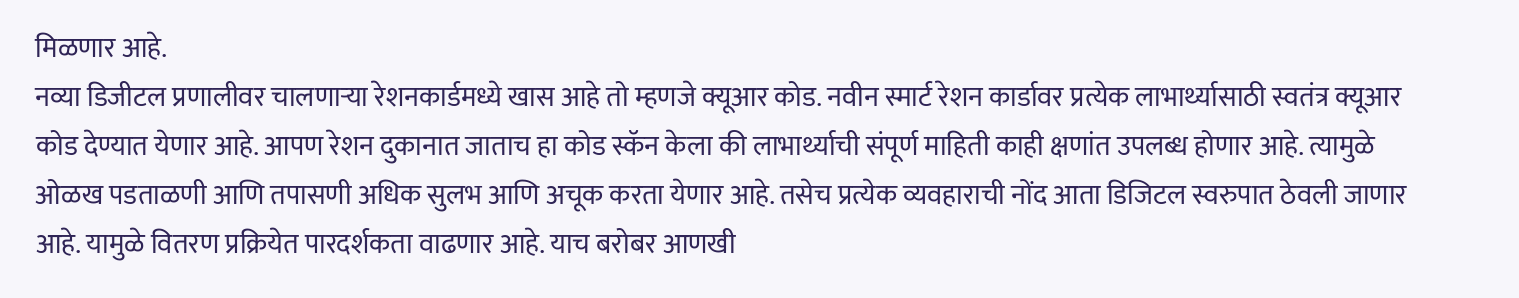मिळणार आहे.
नव्या डिजीटल प्रणालीवर चालणाऱ्या रेशनकार्डमध्ये खास आहे तो म्हणजे क्यूआर कोड. नवीन स्मार्ट रेशन कार्डावर प्रत्येक लाभार्थ्यासाठी स्वतंत्र क्यूआर कोड देण्यात येणार आहे. आपण रेशन दुकानात जाताच हा कोड स्कॅन केला की लाभार्थ्याची संपूर्ण माहिती काही क्षणांत उपलब्ध होणार आहे. त्यामुळे ओळख पडताळणी आणि तपासणी अधिक सुलभ आणि अचूक करता येणार आहे. तसेच प्रत्येक व्यवहाराची नोंद आता डिजिटल स्वरुपात ठेवली जाणार आहे. यामुळे वितरण प्रक्रियेत पारदर्शकता वाढणार आहे. याच बरोबर आणखी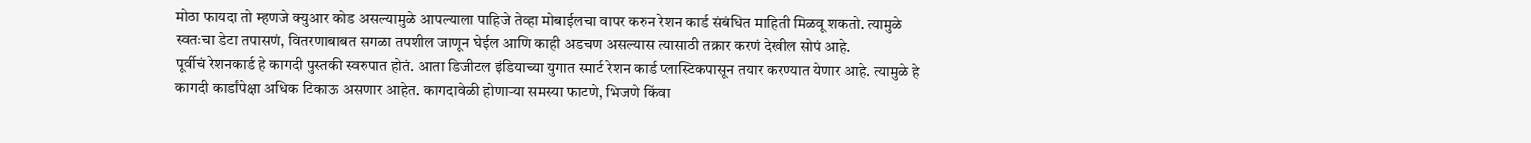मोठा फायदा तो म्हणजे क्युआर कोड असल्यामुळे आपल्याला पाहिजे तेव्हा मोबाईलचा वापर करुन रेशन कार्ड संबंधित माहिती मिळवू शकतो. त्यामुळे स्वतःचा डेटा तपासणं, वितरणाबाबत सगळा तपशील जाणून घेईल आणि काही अडचण असल्यास त्यासाठी तक्रार करणं देखील सोपं आहे.
पूर्वीचं रेशनकार्ड हे कागदी पुस्तकी स्वरुपात होतं. आता डिजीटल इंडियाच्या युगात स्मार्ट रेशन कार्ड प्लास्टिकपासून तयार करण्यात येणार आहे. त्यामुळे हे कागदी कार्डांपेक्षा अधिक टिकाऊ असणार आहेत. कागदावेळी होणाऱ्या समस्या फाटणे, भिजणे किंवा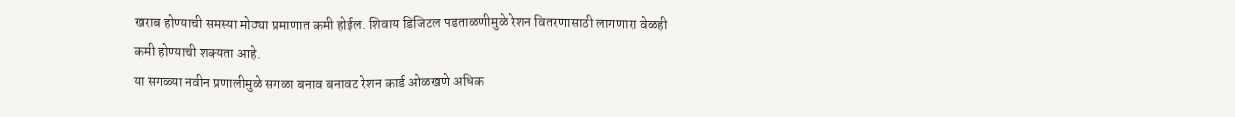खराब होण्याची समस्या मोठ्या प्रमाणात कमी होईल. शिवाय डिजिटल पडताळणीमुळे रेशन वितरणासाठी लागणारा वेळही कमी होण्याची शक्यता आहे.
या सगळ्या नवीन प्रणालीमुळे सगळा बनाव बनावट रेशन कार्ड ओळखणे अधिक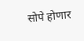सोपे होणार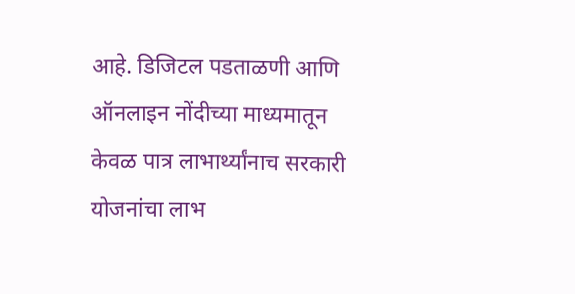आहे. डिजिटल पडताळणी आणि ऑनलाइन नोंदीच्या माध्यमातून केवळ पात्र लाभार्थ्यांनाच सरकारी योजनांचा लाभ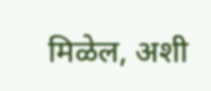मिळेल, अशी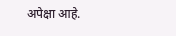अपेक्षा आहे.